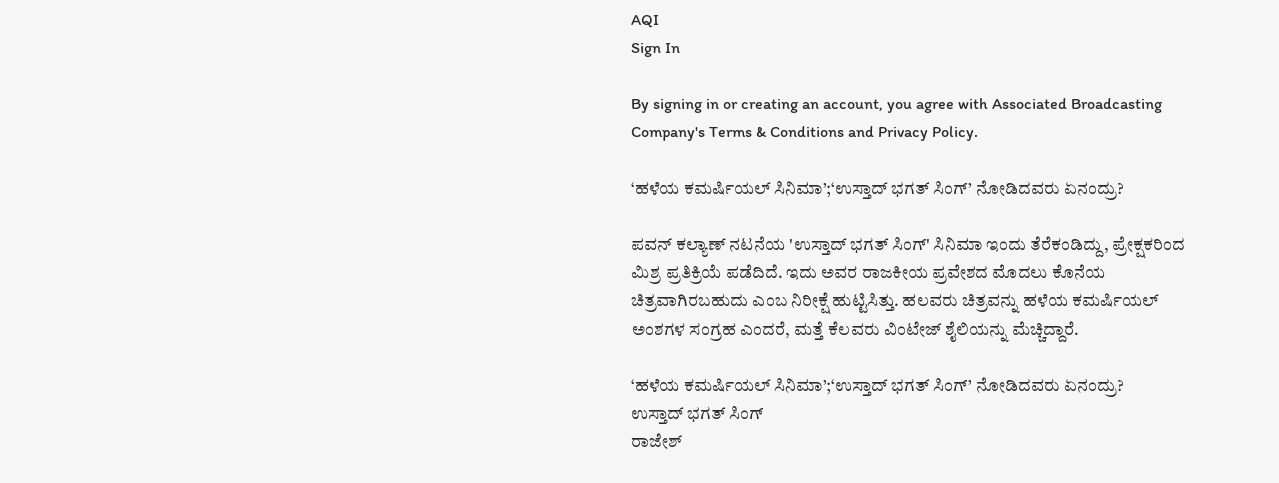AQI
Sign In

By signing in or creating an account, you agree with Associated Broadcasting Company's Terms & Conditions and Privacy Policy.

‘ಹಳೆಯ ಕಮರ್ಷಿಯಲ್ ಸಿನಿಮಾ’;‘ಉಸ್ತಾದ್ ಭಗತ್ ಸಿಂಗ್’ ನೋಡಿದವರು ಏನಂದ್ರು?

ಪವನ್ ಕಲ್ಯಾಣ್ ನಟನೆಯ 'ಉಸ್ತಾದ್ ಭಗತ್ ಸಿಂಗ್' ಸಿನಿಮಾ ಇಂದು ತೆರೆಕಂಡಿದ್ದು, ಪ್ರೇಕ್ಷಕರಿಂದ ಮಿಶ್ರ ಪ್ರತಿಕ್ರಿಯೆ ಪಡೆದಿದೆ. ಇದು ಅವರ ರಾಜಕೀಯ ಪ್ರವೇಶದ ಮೊದಲು ಕೊನೆಯ ಚಿತ್ರವಾಗಿರಬಹುದು ಎಂಬ ನಿರೀಕ್ಷೆ ಹುಟ್ಟಿಸಿತ್ತು. ಹಲವರು ಚಿತ್ರವನ್ನು ಹಳೆಯ ಕಮರ್ಷಿಯಲ್ ಅಂಶಗಳ ಸಂಗ್ರಹ ಎಂದರೆ, ಮತ್ತೆ ಕೆಲವರು ವಿಂಟೇಜ್ ಶೈಲಿಯನ್ನು ಮೆಚ್ಚಿದ್ದಾರೆ.

‘ಹಳೆಯ ಕಮರ್ಷಿಯಲ್ ಸಿನಿಮಾ’;‘ಉಸ್ತಾದ್ ಭಗತ್ ಸಿಂಗ್’ ನೋಡಿದವರು ಏನಂದ್ರು?
ಉಸ್ತಾದ್ ಭಗತ್ ಸಿಂಗ್
ರಾಜೇಶ್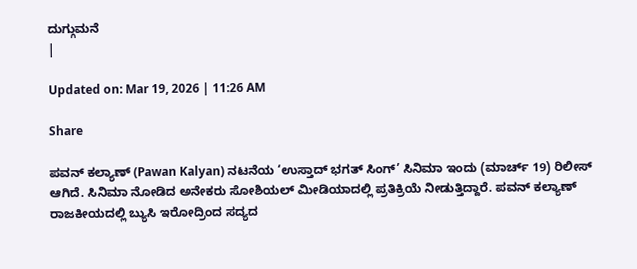ದುಗ್ಗುಮನೆ
|

Updated on: Mar 19, 2026 | 11:26 AM

Share

ಪವನ್ ಕಲ್ಯಾಣ್ (Pawan Kalyan) ನಟನೆಯ ‘ಉಸ್ತಾದ್ ಭಗತ್ ಸಿಂಗ್’ ಸಿನಿಮಾ ಇಂದು (ಮಾರ್ಚ್ 19) ರಿಲೀಸ್ ಆಗಿದೆ. ಸಿನಿಮಾ ನೋಡಿದ ಅನೇಕರು ಸೋಶಿಯಲ್ ಮೀಡಿಯಾದಲ್ಲಿ ಪ್ರತಿಕ್ರಿಯೆ ನೀಡುತ್ತಿದ್ದಾರೆ. ಪವನ್ ಕಲ್ಯಾಣ್ ರಾಜಕೀಯದಲ್ಲಿ ಬ್ಯುಸಿ ಇರೋದ್ರಿಂದ ಸದ್ಯದ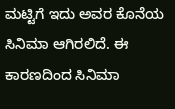ಮಟ್ಟಿಗೆ ಇದು ಅವರ ಕೊನೆಯ ಸಿನಿಮಾ ಆಗಿರಲಿದೆ. ಈ ಕಾರಣದಿಂದ ಸಿನಿಮಾ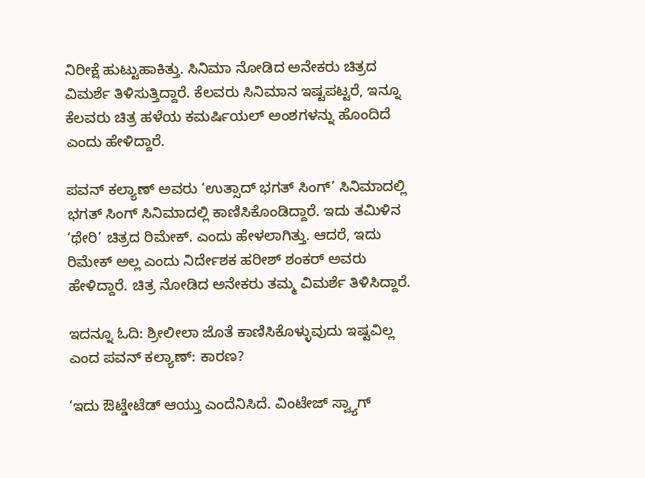ನಿರೀಕ್ಷೆ ಹುಟ್ಟುಹಾಕಿತ್ತು. ಸಿನಿಮಾ ನೋಡಿದ ಅನೇಕರು ಚಿತ್ರದ ವಿಮರ್ಶೆ ತಿಳಿಸುತ್ತಿದ್ದಾರೆ. ಕೆಲವರು ಸಿನಿಮಾನ ಇಷ್ಟಪಟ್ಟರೆ, ಇನ್ನೂ ಕೆಲವರು ಚಿತ್ರ ಹಳೆಯ ಕಮರ್ಷಿಯಲ್ ಅಂಶಗಳನ್ನು ಹೊಂದಿದೆ ಎಂದು ಹೇಳಿದ್ದಾರೆ.

ಪವನ್ ಕಲ್ಯಾಣ್ ಅವರು ‘ಉತ್ಸಾದ್ ಭಗತ್ ಸಿಂಗ್’ ಸಿನಿಮಾದಲ್ಲಿ ಭಗತ್ ಸಿಂಗ್ ಸಿನಿಮಾದಲ್ಲಿ ಕಾಣಿಸಿಕೊಂಡಿದ್ದಾರೆ. ಇದು ತಮಿಳಿನ ‘ಥೇರಿ’ ಚಿತ್ರದ ರಿಮೇಕ್. ಎಂದು ಹೇಳಲಾಗಿತ್ತು. ಆದರೆ, ಇದು ರಿಮೇಕ್ ಅಲ್ಲ ಎಂದು ನಿರ್ದೇಶಕ ಹರೀಶ್ ಶಂಕರ್ ಅವರು ಹೇಳಿದ್ದಾರೆ. ಚಿತ್ರ ನೋಡಿದ ಅನೇಕರು ತಮ್ಮ ವಿಮರ್ಶೆ ತಿಳಿಸಿದ್ದಾರೆ.

ಇದನ್ನೂ ಓದಿ: ಶ್ರೀಲೀಲಾ ಜೊತೆ ಕಾಣಿಸಿಕೊಳ್ಳುವುದು ಇಷ್ಟವಿಲ್ಲ ಎಂದ ಪವನ್ ಕಲ್ಯಾಣ್: ಕಾರಣ?

‘ಇದು ಔಟ್ಡೇಟೆಡ್ ಆಯ್ತು ಎಂದೆನಿಸಿದೆ. ವಿಂಟೇಜ್ ಸ್ವ್ಯಾಗ್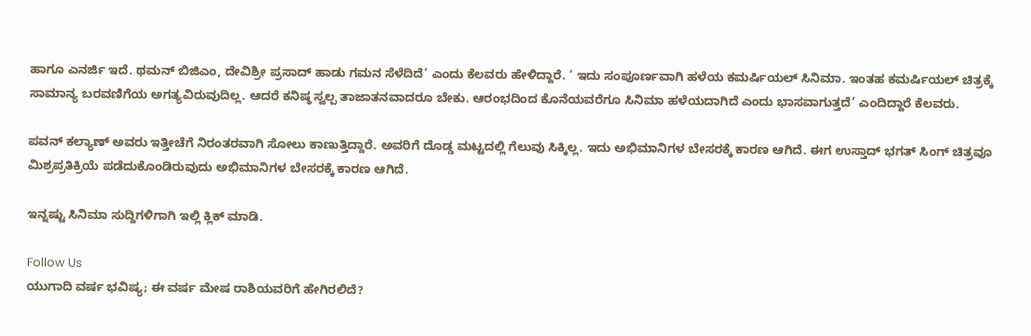ಹಾಗೂ ಎನರ್ಜಿ ಇದೆ. ಥಮನ್ ಬಿಜಿಎಂ, ದೇವಿಶ್ರೀ ಪ್ರಸಾದ್ ಹಾಡು ಗಮನ ಸೆಳೆದಿದೆ’ ಎಂದು ಕೆಲವರು ಹೇಳಿದ್ದಾರೆ. ‘ ಇದು ಸಂಪೂರ್ಣವಾಗಿ ಹಳೆಯ ಕಮರ್ಷಿಯಲ್ ಸಿನಿಮಾ. ಇಂತಹ ಕಮರ್ಷಿಯಲ್ ಚಿತ್ರಕ್ಕೆ ಸಾಮಾನ್ಯ ಬರವಣಿಗೆಯ ಅಗತ್ಯವಿರುವುದಿಲ್ಲ. ಆದರೆ ಕನಿಷ್ಠ ಸ್ವಲ್ಪ ತಾಜಾತನವಾದರೂ ಬೇಕು. ಆರಂಭದಿಂದ ಕೊನೆಯವರೆಗೂ ಸಿನಿಮಾ ಹಳೆಯದಾಗಿದೆ ಎಂದು ಭಾಸವಾಗುತ್ತದೆ’ ಎಂದಿದ್ದಾರೆ ಕೆಲವರು.

ಪವನ್ ಕಲ್ಯಾಣ್ ಅವರು ಇತ್ತೀಚೆಗೆ ನಿರಂತರವಾಗಿ ಸೋಲು ಕಾಣುತ್ತಿದ್ದಾರೆ. ಅವರಿಗೆ ದೊಡ್ಡ ಮಟ್ಟದಲ್ಲಿ ಗೆಲುವು ಸಿಕ್ಕಿಲ್ಲ. ಇದು ಅಭಿಮಾನಿಗಳ ಬೇಸರಕ್ಕೆ ಕಾರಣ ಆಗಿದೆ. ಈಗ ಉಸ್ತಾದ್ ಭಗತ್ ಸಿಂಗ್ ಚಿತ್ರವೂ ಮಿಶ್ರಪ್ರತಿಕ್ರಿಯೆ ಪಡೆದುಕೊಂಡಿರುವುದು ಅಭಿಮಾನಿಗಳ ಬೇಸರಕ್ಕೆ ಕಾರಣ ಆಗಿದೆ.

ಇನ್ನಷ್ಟು ಸಿನಿಮಾ ಸುದ್ದಿಗಳಿಗಾಗಿ ಇಲ್ಲಿ ಕ್ಲಿಕ್ ಮಾಡಿ.

Follow Us
ಯುಗಾದಿ ವರ್ಷ ಭವಿಷ್ಯ; ಈ ವರ್ಷ ಮೇಷ ರಾಶಿಯವರಿಗೆ ಹೇಗಿರಲಿದೆ?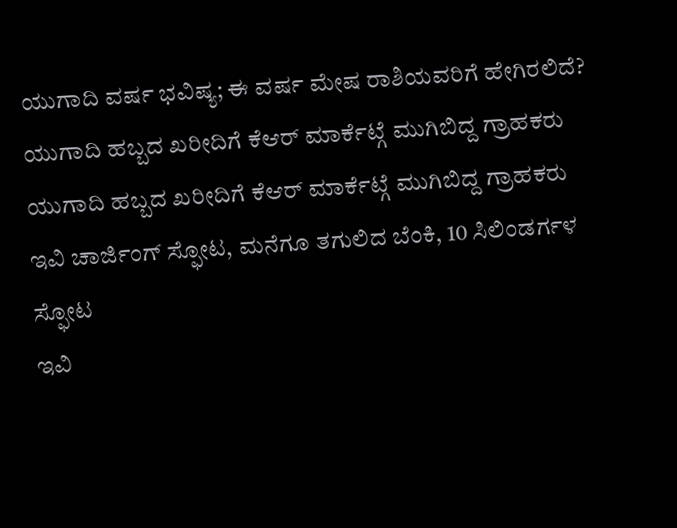ಯುಗಾದಿ ವರ್ಷ ಭವಿಷ್ಯ; ಈ ವರ್ಷ ಮೇಷ ರಾಶಿಯವರಿಗೆ ಹೇಗಿರಲಿದೆ?
ಯುಗಾದಿ ಹಬ್ಬದ ಖರೀದಿಗೆ ಕೆಆರ್ ಮಾರ್ಕೆಟ್ಗೆ ಮುಗಿಬಿದ್ದ ಗ್ರಾಹಕರು
ಯುಗಾದಿ ಹಬ್ಬದ ಖರೀದಿಗೆ ಕೆಆರ್ ಮಾರ್ಕೆಟ್ಗೆ ಮುಗಿಬಿದ್ದ ಗ್ರಾಹಕರು
ಇವಿ ಚಾರ್ಜಿಂಗ್ ಸ್ಫೋಟ, ಮನೆಗೂ ತಗುಲಿದ ಬೆಂಕಿ, 10 ಸಿಲಿಂಡರ್ಗಳ ಸ್ಫೋಟ
ಇವಿ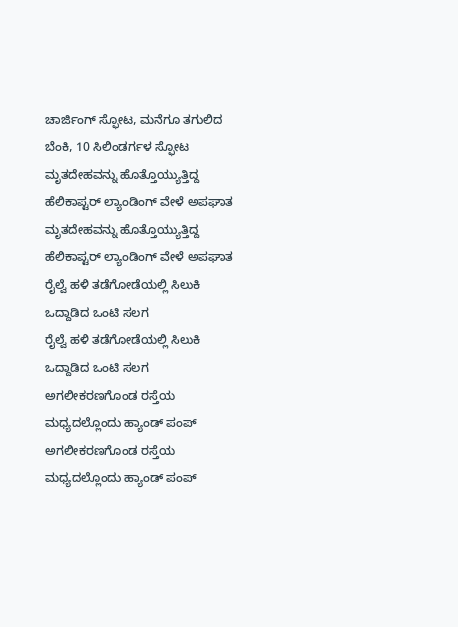ಚಾರ್ಜಿಂಗ್ ಸ್ಫೋಟ, ಮನೆಗೂ ತಗುಲಿದ ಬೆಂಕಿ, 10 ಸಿಲಿಂಡರ್ಗಳ ಸ್ಫೋಟ
ಮೃತದೇಹವನ್ನು ಹೊತ್ತೊಯ್ಯುತ್ತಿದ್ದ ಹೆಲಿಕಾಪ್ಟರ್ ಲ್ಯಾಂಡಿಂಗ್ ವೇಳೆ ಅಪಘಾತ
ಮೃತದೇಹವನ್ನು ಹೊತ್ತೊಯ್ಯುತ್ತಿದ್ದ ಹೆಲಿಕಾಪ್ಟರ್ ಲ್ಯಾಂಡಿಂಗ್ ವೇಳೆ ಅಪಘಾತ
ರೈಲ್ವೆ ಹಳಿ ತಡೆಗೋಡೆಯಲ್ಲಿ ಸಿಲುಕಿ ಒದ್ದಾಡಿದ ಒಂಟಿ ಸಲಗ
ರೈಲ್ವೆ ಹಳಿ ತಡೆಗೋಡೆಯಲ್ಲಿ ಸಿಲುಕಿ ಒದ್ದಾಡಿದ ಒಂಟಿ ಸಲಗ
ಅಗಲೀಕರಣಗೊಂಡ ರಸ್ತೆಯ ಮಧ್ಯದಲ್ಲೊಂದು ಹ್ಯಾಂಡ್ ಪಂಪ್
ಅಗಲೀಕರಣಗೊಂಡ ರಸ್ತೆಯ ಮಧ್ಯದಲ್ಲೊಂದು ಹ್ಯಾಂಡ್ ಪಂಪ್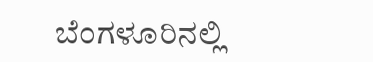ಬೆಂಗಳೂರಿನಲ್ಲಿ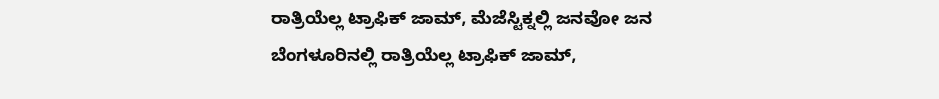ರಾತ್ರಿಯೆಲ್ಲ ಟ್ರಾಫಿಕ್ ಜಾಮ್, ಮೆಜೆಸ್ಟಿಕ್ನಲ್ಲಿ ಜನವೋ ಜನ
ಬೆಂಗಳೂರಿನಲ್ಲಿ ರಾತ್ರಿಯೆಲ್ಲ ಟ್ರಾಫಿಕ್ ಜಾಮ್,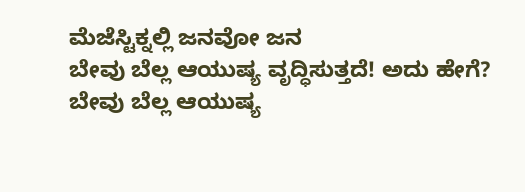ಮೆಜೆಸ್ಟಿಕ್ನಲ್ಲಿ ಜನವೋ ಜನ
ಬೇವು ಬೆಲ್ಲ ಆಯುಷ್ಯ ವೃದ್ಧಿಸುತ್ತದೆ! ಅದು ಹೇಗೆ?
ಬೇವು ಬೆಲ್ಲ ಆಯುಷ್ಯ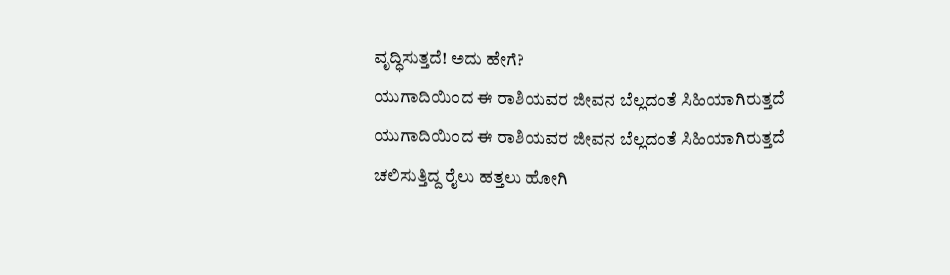ವೃದ್ಧಿಸುತ್ತದೆ! ಅದು ಹೇಗೆ?
ಯುಗಾದಿಯಿಂದ ಈ ರಾಶಿಯವರ ಜೀವನ ಬೆಲ್ಲದಂತೆ ಸಿಹಿಯಾಗಿರುತ್ತದೆ
ಯುಗಾದಿಯಿಂದ ಈ ರಾಶಿಯವರ ಜೀವನ ಬೆಲ್ಲದಂತೆ ಸಿಹಿಯಾಗಿರುತ್ತದೆ
ಚಲಿಸುತ್ತಿದ್ದ ರೈಲು ಹತ್ತಲು ಹೋಗಿ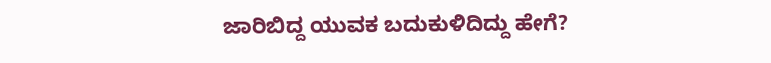ಜಾರಿಬಿದ್ದ ಯುವಕ ಬದುಕುಳಿದಿದ್ದು ಹೇಗೆ?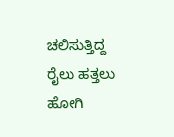ಚಲಿಸುತ್ತಿದ್ದ ರೈಲು ಹತ್ತಲು ಹೋಗಿ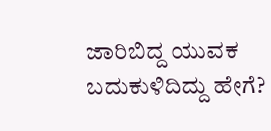ಜಾರಿಬಿದ್ದ ಯುವಕ ಬದುಕುಳಿದಿದ್ದು ಹೇಗೆ?